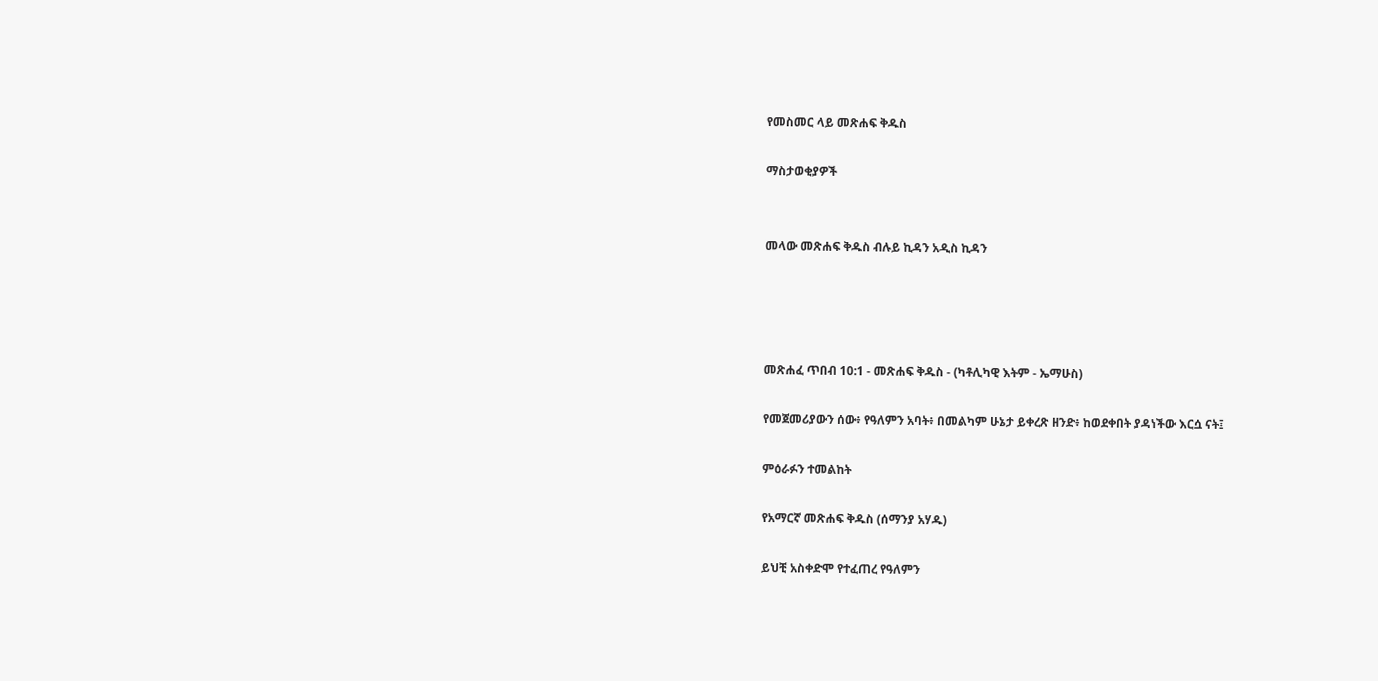የመስመር ላይ መጽሐፍ ቅዱስ

ማስታወቂያዎች


መላው መጽሐፍ ቅዱስ ብሉይ ኪዳን አዲስ ኪዳን




መጽሐፈ ጥበብ 10:1 - መጽሐፍ ቅዱስ - (ካቶሊካዊ እትም - ኤማሁስ)

የመጀመሪያውን ሰው፥ የዓለምን አባት፥ በመልካም ሁኔታ ይቀረጽ ዘንድ፥ ከወደቀበት ያዳነችው እርሷ ናት፤

ምዕራፉን ተመልከት

የአማርኛ መጽሐፍ ቅዱስ (ሰማንያ አሃዱ)

ይህቺ አስቀድሞ የተፈጠረ የዓለምን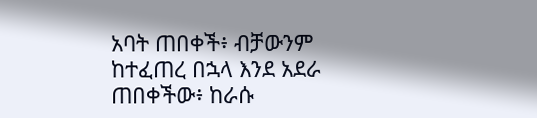አባት ጠበቀች፥ ብቻውንም ከተፈጠረ በኋላ እንደ አደራ ጠበቀችው፥ ከራሱ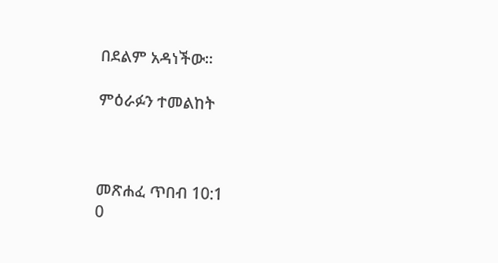በደልም አዳነችው።

ምዕራፉን ተመልከት



መጽሐፈ ጥበብ 10:1
0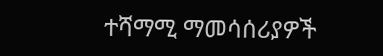ተሻማሚ ማመሳሰሪያዎች